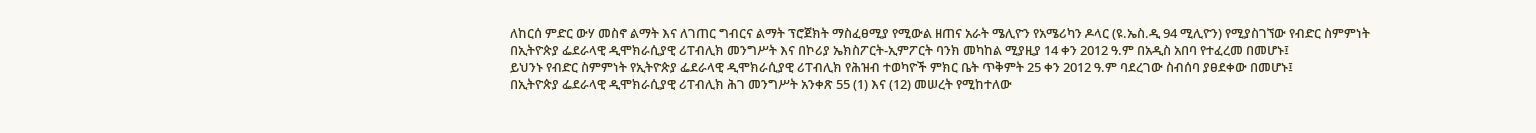ለከርሰ ምድር ውሃ መስኖ ልማት እና ለገጠር ግብርና ልማት ፕሮጀክት ማስፈፀሚያ የሚውል ዘጠና አራት ሜሊዮን የአሜሪካን ዶላር (ዩ.ኤስ.ዲ 94 ሚሊዮን) የሚያስገኘው የብድር ስምምነት በኢትዮጵያ ፌደራላዊ ዲሞክራሲያዊ ሪፐብሊክ መንግሥት እና በኮሪያ ኤክስፖርት-ኢምፖርት ባንክ መካከል ሚያዚያ 14 ቀን 2012 ዓ.ም በአዲስ አበባ የተፈረመ በመሆኑ፤
ይህንኑ የብድር ስምምነት የኢትዮጵያ ፌደራላዊ ዲሞክራሲያዊ ሪፐብሊክ የሕዝብ ተወካዮች ምክር ቤት ጥቅምት 25 ቀን 2012 ዓ.ም ባደረገው ስብሰባ ያፀደቀው በመሆኑ፤
በኢትዮጵያ ፌደራላዊ ዲሞክራሲያዊ ሪፐብሊክ ሕገ መንግሥት አንቀጽ 55 (1) እና (12) መሠረት የሚከተለው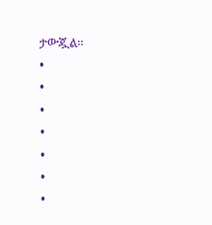ታውጇል፡፡
•
•
•
•
•
•
•